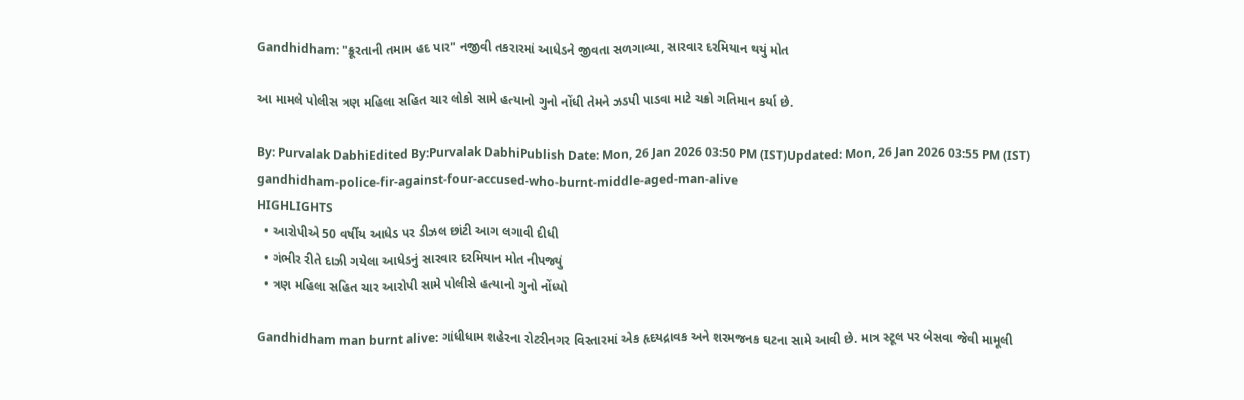Gandhidham: "ક્રૂરતાની તમામ હદ પાર" નજીવી તકરારમાં આધેડને જીવતા સળગાવ્યા, સારવાર દરમિયાન થયું મોત

આ મામલે પોલીસ ત્રણ મહિલા સહિત ચાર લોકો સામે હત્યાનો ગુનો નોંધી તેમને ઝડપી પાડવા માટે ચક્રો ગતિમાન કર્યા છે.

By: Purvalak DabhiEdited By:Purvalak DabhiPublish Date: Mon, 26 Jan 2026 03:50 PM (IST)Updated: Mon, 26 Jan 2026 03:55 PM (IST)
gandhidham-police-fir-against-four-accused-who-burnt-middle-aged-man-alive
HIGHLIGHTS
  • આરોપીએ 50 વર્ષીય આધેડ પર ડીઝલ છાંટી આગ લગાવી દીધી
  • ગંભીર રીતે દાઝી ગયેલા આધેડનું સારવાર દરમિયાન મોત નીપજ્યું
  • ત્રણ મહિલા સહિત ચાર આરોપી સામે પોલીસે હત્યાનો ગુનો નોંધ્યો

Gandhidham man burnt alive: ગાંધીધામ શહેરના રોટરીનગર વિસ્તારમાં એક હૃદયદ્રાવક અને શરમજનક ઘટના સામે આવી છે. માત્ર સ્ટૂલ પર બેસવા જેવી મામૂલી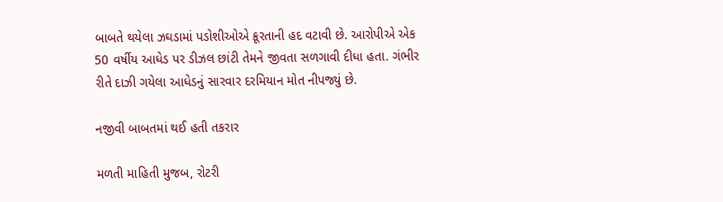બાબતે થયેલા ઝઘડામાં પડોશીઓએ ક્રૂરતાની હદ વટાવી છે. આરોપીએ એક 50 વર્ષીય આધેડ પર ડીઝલ છાંટી તેમને જીવતા સળગાવી દીધા હતા. ગંભીર રીતે દાઝી ગયેલા આધેડનું સારવાર દરમિયાન મોત નીપજ્યું છે.

નજીવી બાબતમાં થઈ હતી તકરાર

મળતી માહિતી મુજબ, રોટરી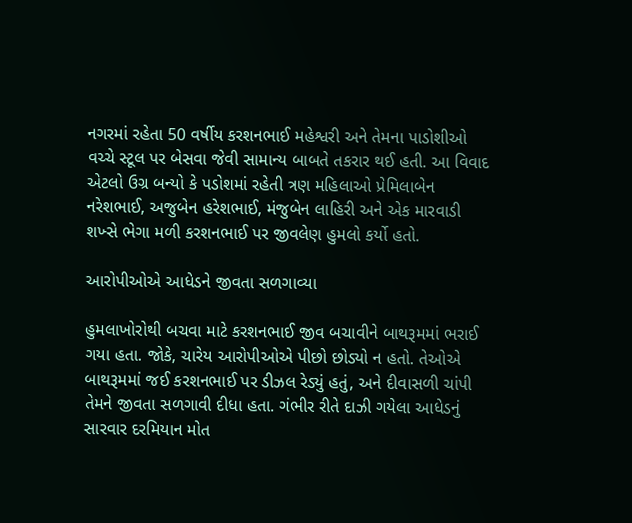નગરમાં રહેતા 50 વર્ષીય કરશનભાઈ મહેશ્વરી અને તેમના પાડોશીઓ વચ્ચે સ્ટૂલ પર બેસવા જેવી સામાન્ય બાબતે તકરાર થઈ હતી. આ વિવાદ એટલો ઉગ્ર બન્યો કે પડોશમાં રહેતી ત્રણ મહિલાઓ પ્રેમિલાબેન નરેશભાઈ, અજુબેન હરેશભાઈ, મંજુબેન લાહિરી અને એક મારવાડી શખ્સે ભેગા મળી કરશનભાઈ પર જીવલેણ હુમલો કર્યો હતો.

આરોપીઓએ આધેડને જીવતા સળગાવ્યા

હુમલાખોરોથી બચવા માટે કરશનભાઈ જીવ બચાવીને બાથરૂમમાં ભરાઈ ગયા હતા. જોકે, ચારેય આરોપીઓએ પીછો છોડ્યો ન હતો. તેઓએ બાથરૂમમાં જઈ કરશનભાઈ પર ડીઝલ રેડ્યું હતું, અને દીવાસળી ચાંપી તેમને જીવતા સળગાવી દીધા હતા. ગંભીર રીતે દાઝી ગયેલા આધેડનું સારવાર દરમિયાન મોત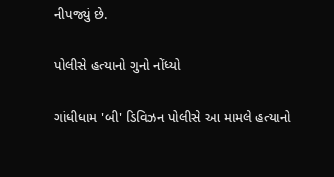નીપજ્યું છે.

પોલીસે હત્યાનો ગુનો નોંધ્યો

ગાંધીધામ 'બી' ડિવિઝન પોલીસે આ મામલે હત્યાનો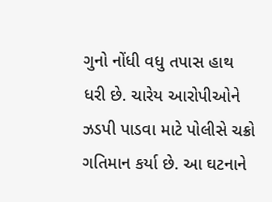ગુનો નોંધી વધુ તપાસ હાથ ધરી છે. ચારેય આરોપીઓને ઝડપી પાડવા માટે પોલીસે ચક્રો ગતિમાન કર્યા છે. આ ઘટનાને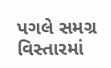પગલે સમગ્ર વિસ્તારમાં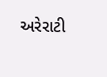અરેરાટી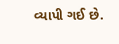વ્યાપી ગઈ છે.